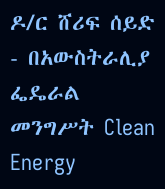ዶ/ር ሸሪፍ ሰይድ - በአውስትራሊያ ፌዴራል መንግሥት Clean Energy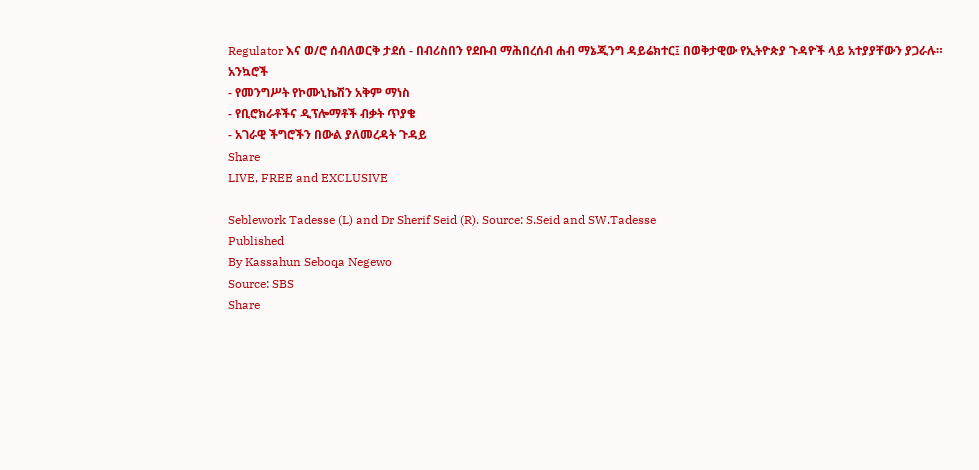Regulator እና ወ/ሮ ሰብለወርቅ ታደሰ - በብሪስበን የደቡብ ማሕበረሰብ ሐብ ማኔጂንግ ዳይሬክተር፤ በወቅታዊው የኢትዮጵያ ጉዳዮች ላይ አተያያቸውን ያጋራሉ።
አንኳሮች
- የመንግሥት የኮሙኒኬሽን አቅም ማነስ
- የቢሮክራቶችና ዲፕሎማቶች ብቃት ጥያቄ
- አገራዊ ችግሮችን በውል ያለመረዳት ጉዳይ
Share
LIVE, FREE and EXCLUSIVE

Seblework Tadesse (L) and Dr Sherif Seid (R). Source: S.Seid and SW.Tadesse
Published
By Kassahun Seboqa Negewo
Source: SBS
Share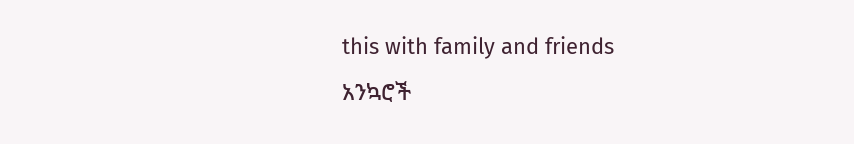this with family and friends
አንኳሮች